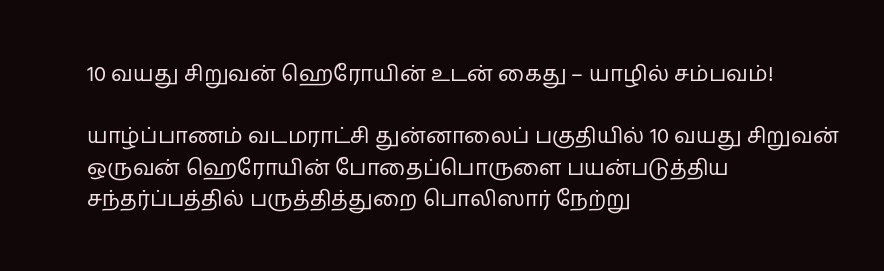10 வயது சிறுவன் ஹெரோயின் உடன் கைது – யாழில் சம்பவம்!

யாழ்ப்பாணம் வடமராட்சி துன்னாலைப் பகுதியில் 10 வயது சிறுவன் ஒருவன் ஹெரோயின் போதைப்பொருளை பயன்படுத்திய சந்தர்ப்பத்தில் பருத்தித்துறை பொலிஸார் நேற்று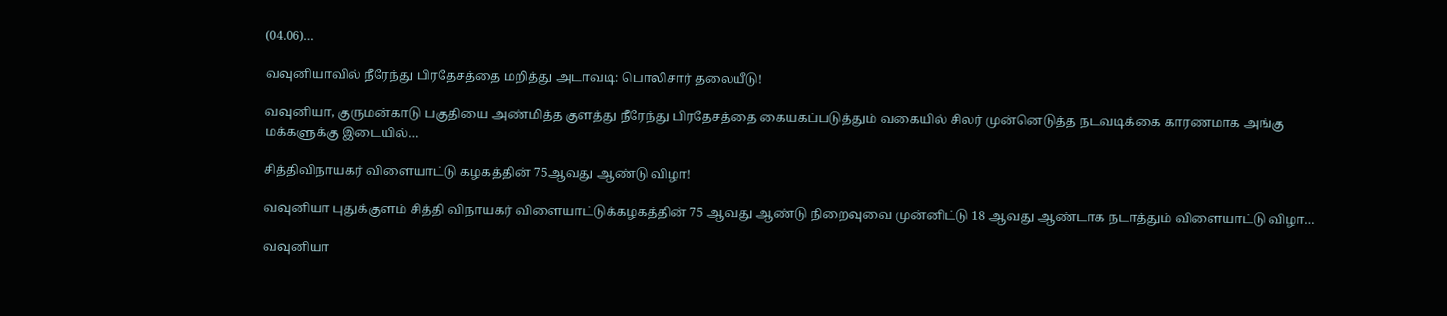(04.06)…

வவுனியாவில் நீரேந்து பிரதேசத்தை மறித்து அடாவடி: பொலிசார் தலையீடு!

வவுனியா, குருமன்காடு பகுதியை அண்மித்த குளத்து நீரேந்து பிரதேசத்தை கையகப்படுத்தும் வகையில் சிலர் முன்னெடுத்த நடவடிக்கை காரணமாக அங்கு மக்களுக்கு இடையில்…

சித்திவிநாயகர் விளையாட்டு கழகத்தின் 75ஆவது ஆண்டு விழா!

வவுனியா புதுக்குளம் சித்தி விநாயகர் விளையாட்டுக்கழகத்தின் 75 ஆவது ஆண்டு நிறைவுவை முன்னிட்டு 18 ஆவது ஆண்டாக நடாத்தும் விளையாட்டு விழா…

வவுனியா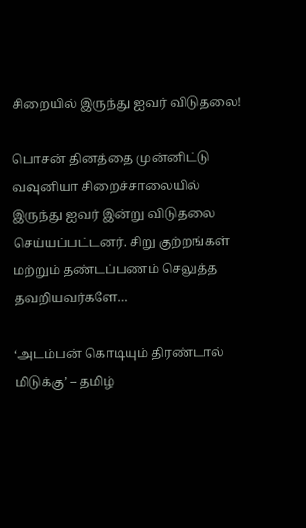சிறையில் இருந்து ஐவர் விடுதலை!

பொசன் தினத்தை முன்னிட்டு வவுனியா சிறைச்சாலையில் இருந்து ஐவர் இன்று விடுதலை செய்யப்பட்டனர். சிறு குற்றங்கள் மற்றும் தண்டப்பணம் செலுத்த தவறியவர்களே…

‘அடம்பன் கொடியும் திரண்டால் மிடுக்கு’ – தமிழ்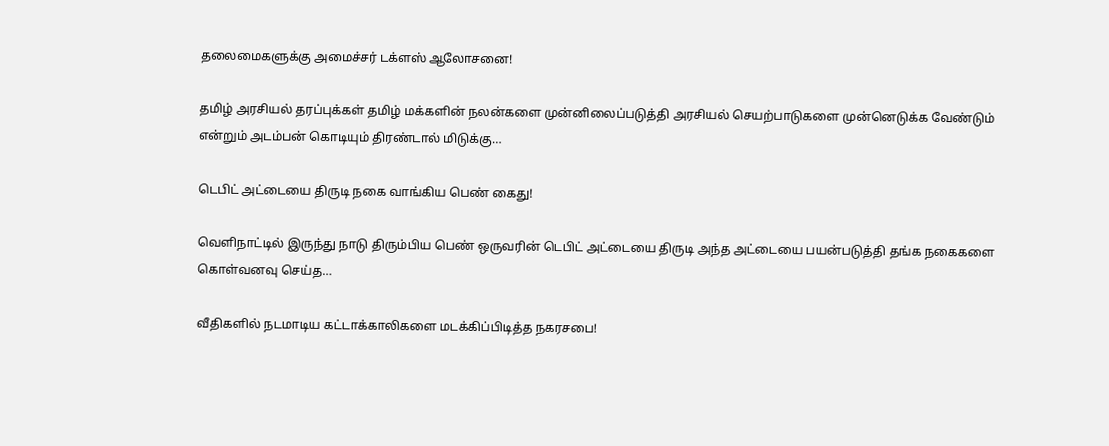தலைமைகளுக்கு அமைச்சர் டக்ளஸ் ஆலோசனை!

தமிழ் அரசியல் தரப்புக்கள் தமிழ் மக்களின் நலன்களை முன்னிலைப்படுத்தி அரசியல் செயற்பாடுகளை முன்னெடுக்க வேண்டும் என்றும் அடம்பன் கொடியும் திரண்டால் மிடுக்கு…

டெபிட் அட்டையை திருடி நகை வாங்கிய பெண் கைது!

வெளிநாட்டில் இருந்து நாடு திரும்பிய பெண் ஒருவரின் டெபிட் அட்டையை திருடி அந்த அட்டையை பயன்படுத்தி தங்க நகைகளை கொள்வனவு செய்த…

வீதிகளில் நடமாடிய கட்டாக்காலிகளை மடக்கிப்பிடித்த நகரசபை!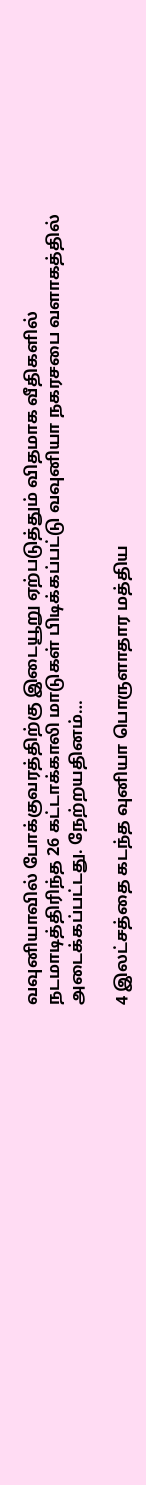வவுனியாவில் போக்குவரத்திற்கு இடையூறு ஏற்படுத்தும் விதமாக வீதிகளில் நடமாடித்திரிந்த 26 கட்டாக்காலி மாடுகள் பிடிக்கப்பட்டு வவுனியா நகரசபை வளாகத்தில் அடைக்கப்பட்டது. நேற்றயதினம்…

4 இலட்சத்தை கடந்த வுனியா பொருளாதார மத்திய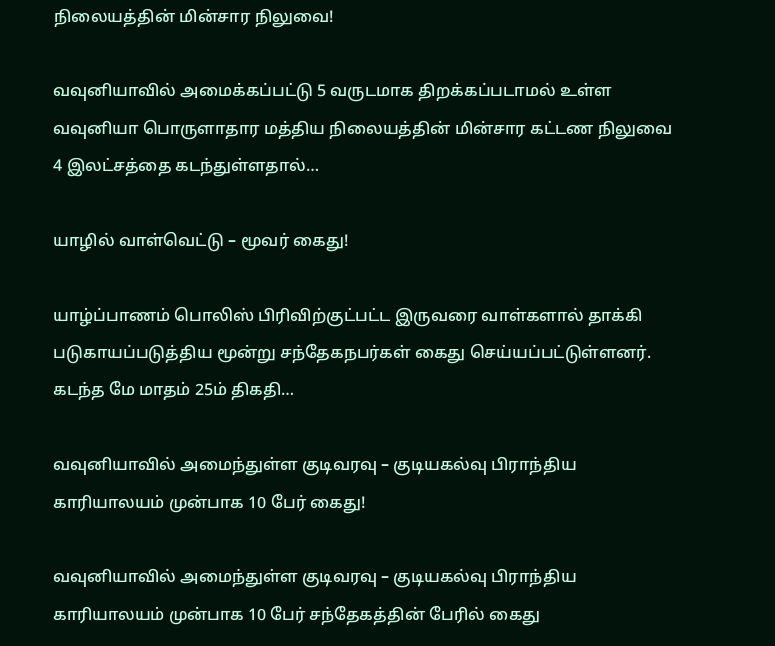நிலையத்தின் மின்சார நிலுவை!

வவுனியாவில் அமைக்கப்பட்டு 5 வருடமாக திறக்கப்படாமல் உள்ள வவுனியா பொருளாதார மத்திய நிலையத்தின் மின்சார கட்டண நிலுவை 4 இலட்சத்தை கடந்துள்ளதால்…

யாழில் வாள்வெட்டு – மூவர் கைது!

யாழ்ப்பாணம் பொலிஸ் பிரிவிற்குட்பட்ட இருவரை வாள்களால் தாக்கி படுகாயப்படுத்திய மூன்று சந்தேகநபர்கள் கைது செய்யப்பட்டுள்ளனர். கடந்த மே மாதம் 25ம் திகதி…

வவுனியாவில் அமைந்துள்ள குடிவரவு – குடியகல்வு பிராந்திய காரியாலயம் முன்பாக 10 பேர் கைது!

வவுனியாவில் அமைந்துள்ள குடிவரவு – குடியகல்வு பிராந்திய காரியாலயம் முன்பாக 10 பேர் சந்தேகத்தின் பேரில் கைது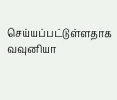செய்யப்பட்டுள்ளதாக வவுனியா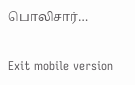பொலிசார்…

Exit mobile version